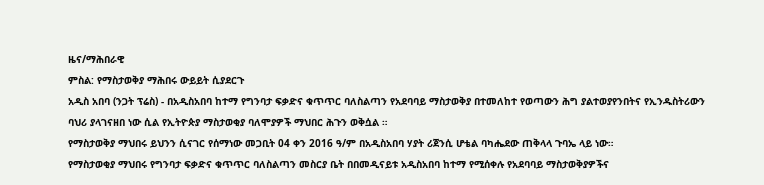ዜና/ማሕበራዊ
ምስል: የማስታወቅያ ማሕበሩ ውይይት ሲያደርጉ
አዲስ አበባ (ንጋት ፕሬስ) - በአዲስአበባ ከተማ የግንባታ ፍቃድና ቁጥጥር ባለስልጣን የአደባባይ ማስታወቅያ በተመለከተ የወጣውን ሕግ ያልተወያየንበትና የኢንዱስትሪውን ባህሪ ያላገናዘበ ነው ሲል የኢትዮጵያ ማስታወቂያ ባለሞያዎች ማህበር ሕጉን ወቅሷል ።
የማስታወቅያ ማህበሩ ይህንን ሲናገር የሰማነው መጋቢት 04 ቀን 2016 ዓ/ም በአዲስአበባ ሃያት ሪጀንሲ ሆቴል ባካሔደው ጠቅላላ ጉባኤ ላይ ነው።
የማስታወቂያ ማህበሩ የግንባታ ፍቃድና ቁጥጥር ባለስልጣን መስርያ ቤት በበመዲናይቱ አዲስአበባ ከተማ የሚሰቀሉ የአደባባይ ማስታወቅያዎችና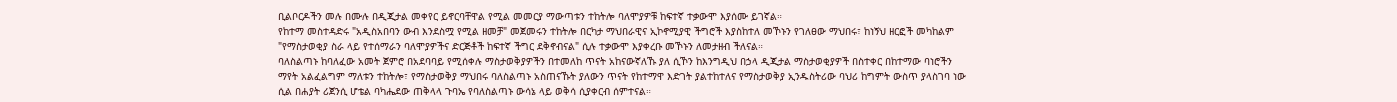ቢልቦርዶችን መሉ በሙሉ በዲጂታል መቀየር ይኖርባቸዋል የሚል መመርያ ማውጣቱን ተከትሎ ባለሞያዎቹ ከፍተኛ ተቃውሞ እያሰሙ ይገኛል።
የከተማ መስተዳድሩ "አዲስአበባን ውብ እንደስሟ የሚል ዘመቻ" መጀመሩን ተከትሎ በርካታ ማህበራዊና ኢኮኖሚያዊ ችግሮች እያስከተለ መኾኑን የገለፀው ማህበሩ፣ ከነኝህ ዘርፎች መካከልም "የማስታወቂያ ስራ ላይ የተሰማራን ባለሞያዎችና ድርጅቶች ከፍተኛ ችግር ደቅኖብናል" ሲሉ ተቃውሞ እያቀረቡ መኾኑን ለመታዘብ ችለናል።
ባለስልጣኑ ከባለፈው አመት ጀምሮ በአደባባይ የሚሰቀሉ ማስታወቅያዎችን በተመለከ ጥናት አከናውኛለኹ ያለ ሲኾን ከእንግዲህ በኃላ ዲጂታል ማስታወቂያዎች በስተቀር በከተማው ባነሮችን ማየት አልፈልግም ማለቱን ተከትሎ፣ የማስታወቅያ ማህበሩ ባለስልጣኑ አስጠናኹት ያለውን ጥናት የከተማዋ እድገት ያልተከተለና የማስታወቅያ ኢንዱስትሪው ባህሪ ከግምት ውስጥ ያላስገባ ነው ሲል በሐያት ሪጀንሲ ሆቴል ባካሔደው ጠቅላላ ጉባኤ የባለስልጣኑ ውሳኔ ላይ ወቅሳ ሲያቀርብ ሰምተናል።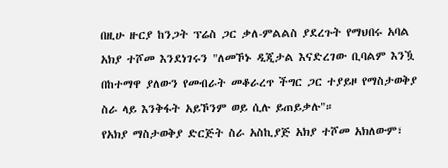በዚሁ ዙርያ ከንጋት ፕሬስ ጋር ቃለ-ምልልስ ያደረጉት የማህበሩ አባል አክያ ተሾመ እንደነገሩን "ለመኾኑ ዲጂታል እናድረገው ቢባልም እንዃ በከተማዋ ያለውን የመብራት መቆራረጥ ችግር ጋር ተያይዞ የማስታወቅያ ስራ ላይ እንቅፋት አይኾንም ወይ ሲሉ ይጠይቃሉ"።
የአክያ ማስታወቅያ ድርጅት ስራ አስኪያጅ አክያ ተሾመ አክለውም፣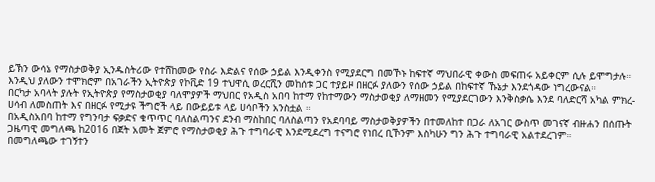ይኽን ውሳኔ የማስታወቅያ ኢንዱስትሪው የተሸከመው የስራ እድልና የሰው ኃይል እንዲቀንስ የሚያደርግ በመኾኑ ከፍተኛ ማህበራዊ ቀውስ መፍጠሩ አይቀርም ሲሉ ይሞግታሉ። እንዲህ ያለውን ተሞክሮም በአገራችን ኢትዮጵያ የኮቪድ 19 ተህዋሲ ወረርሺን መከሰቱ ጋር ተያይዞ በዘርፉ ያለውን የሰው ኃይል በከፍተኛ ኹኔታ እንደጎዳው ነግረውናል።
በርካታ አባላት ያሉት የኢትዮጵያ የማስታወቂያ ባለሞያዎች ማህበር የአዲስ አበባ ከተማ የከተማውን ማስታወቂያ ለማዘመን የሚያደርገውን እንቅስቃሴ እንደ ባለድርሻ አካል ምክረ-ሀሳብ ለመስጠት እና በዘርፉ የሚታዩ ችግሮች ላይ በውይይቱ ላይ ሀሳቦችን አንስቷል ።
በአዲስአበባ ከተማ የግንባታ ፍቃድና ቁጥጥር ባለስልጣንና ደንብ ማስከበር ባለስልጣን የአደባባይ ማስታወቅያዎችን በተመለከተ በጋራ ለአገር ውስጥ መገናኛ ብዙሐን በሰጡት ጋዜጣዊ መግለጫ ከ2016 በጀት አመት ጀምሮ የማስታወቂያ ሕጉ ተግባራዊ እንደሚደረግ ተናግሮ የነበረ ቢኾንም እስካሁን ግን ሕጉ ተግባራዊ አልተደረገም።
በመግለጫው ተገኝተን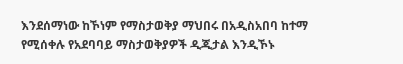እንደሰማነው ከኾነም የማስታወቅያ ማህበሩ በአዲስአበባ ከተማ የሚሰቀሉ የአደባባይ ማስታወቅያዎች ዲጂታል እንዲኾኑ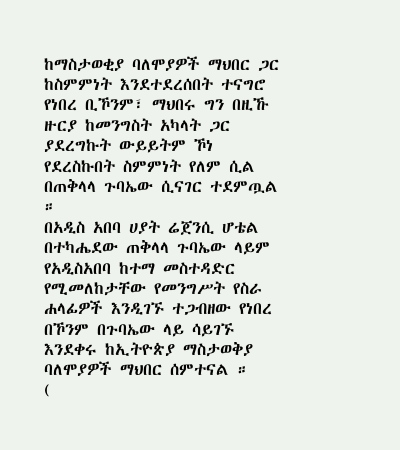ከማስታወቂያ ባለሞያዎች ማህበር ጋር ከስምምነት እንደተደረሰበት ተናግሮ የነበረ ቢኾንም፣ ማህበሩ ግን በዚኹ ዙርያ ከመንግስት አካላት ጋር ያደረግኩት ውይይትም ኾነ የደረስኩበት ስምምነት የለም ሲል በጠቅላላ ጉባኤው ሲናገር ተደምጧል ።
በአዲስ አበባ ሀያት ሬጀንሲ ሆቴል በተካሔደው ጠቅላላ ጉባኤው ላይም የአዲስአበባ ከተማ መስተዳድር የሚመለከታቸው የመንግሥት የስራ ሐላፊዎች እንዲገኙ ተጋብዘው የነበረ በኾንም በጉባኤው ላይ ሳይገኙ እንደቀሩ ከኢትዮጵያ ማስታወቅያ ባለሞያዎች ማህበር ሰምተናል ።
(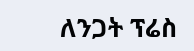ለንጋት ፕሬስ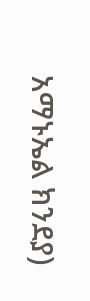አማኑኤል ክንደያ)